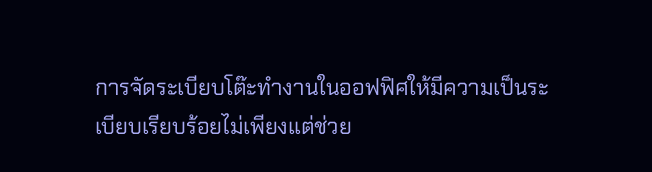การจัดระเบียบโต๊ะทำงานในออฟฟิศให้มีความเป็นระเบียบเรียบร้อยไม่เพียงแต่ช่วย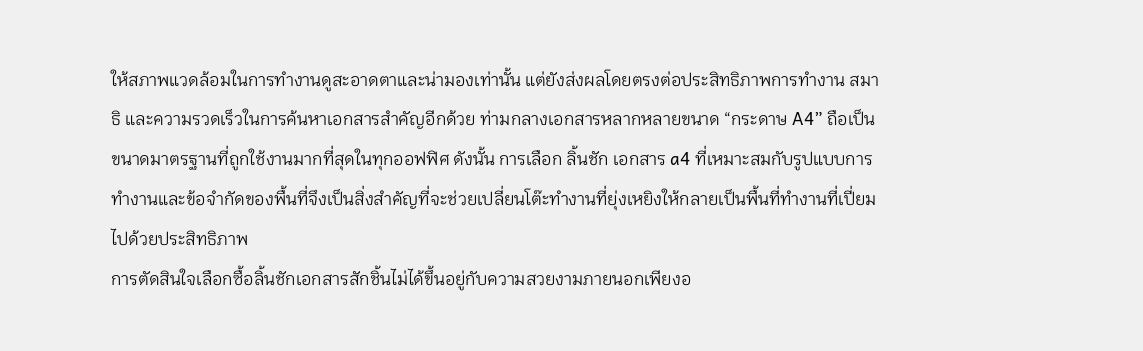ให้สภาพแวดล้อมในการทำงานดูสะอาดตาและน่ามองเท่านั้น แต่ยังส่งผลโดยตรงต่อประสิทธิภาพการทำงาน สมาธิ และความรวดเร็วในการค้นหาเอกสารสำคัญอีกด้วย ท่ามกลางเอกสารหลากหลายขนาด “กระดาษ A4” ถือเป็นขนาดมาตรฐานที่ถูกใช้งานมากที่สุดในทุกออฟฟิศ ดังนั้น การเลือก ลิ้นชัก เอกสาร a4 ที่เหมาะสมกับรูปแบบการทำงานและข้อจำกัดของพื้นที่จึงเป็นสิ่งสำคัญที่จะช่วยเปลี่ยนโต๊ะทำงานที่ยุ่งเหยิงให้กลายเป็นพื้นที่ทำงานที่เปี่ยมไปด้วยประสิทธิภาพ
การตัดสินใจเลือกซื้อลิ้นชักเอกสารสักชิ้นไม่ได้ขึ้นอยู่กับความสวยงามภายนอกเพียงอ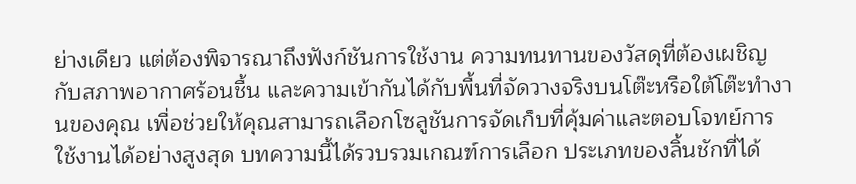ย่างเดียว แต่ต้องพิจารณาถึงฟังก์ชันการใช้งาน ความทนทานของวัสดุที่ต้องเผชิญกับสภาพอากาศร้อนชื้น และความเข้ากันได้กับพื้นที่จัดวางจริงบนโต๊ะหรือใต้โต๊ะทำงานของคุณ เพื่อช่วยให้คุณสามารถเลือกโซลูชันการจัดเก็บที่คุ้มค่าและตอบโจทย์การใช้งานได้อย่างสูงสุด บทความนี้ได้รวบรวมเกณฑ์การเลือก ประเภทของลิ้นชักที่ได้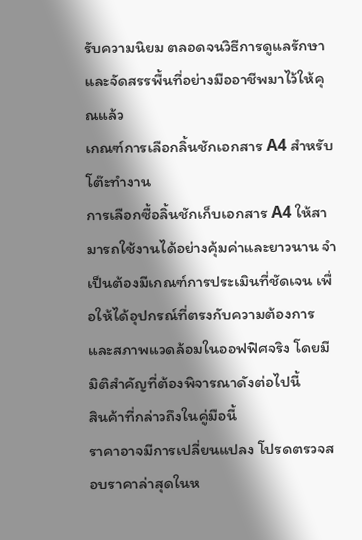รับความนิยม ตลอดจนวิธีการดูแลรักษาและจัดสรรพื้นที่อย่างมืออาชีพมาไว้ให้คุณแล้ว
เกณฑ์การเลือกลิ้นชักเอกสาร A4 สำหรับโต๊ะทำงาน
การเลือกซื้อลิ้นชักเก็บเอกสาร A4 ให้สามารถใช้งานได้อย่างคุ้มค่าและยาวนาน จำเป็นต้องมีเกณฑ์การประเมินที่ชัดเจน เพื่อให้ได้อุปกรณ์ที่ตรงกับความต้องการและสภาพแวดล้อมในออฟฟิศจริง โดยมีมิติสำคัญที่ต้องพิจารณาดังต่อไปนี้
สินค้าที่กล่าวถึงในคู่มือนี้
ราคาอาจมีการเปลี่ยนแปลง โปรดตรวจสอบราคาล่าสุดในห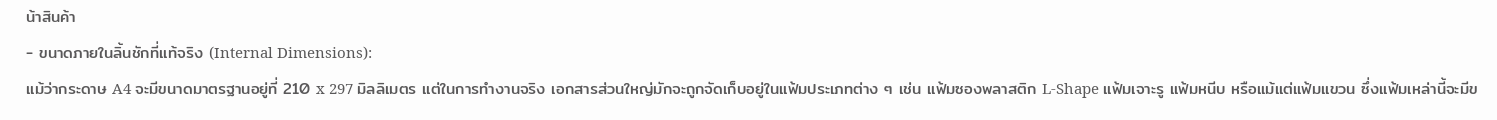น้าสินค้า
- ขนาดภายในลิ้นชักที่แท้จริง (Internal Dimensions):
แม้ว่ากระดาษ A4 จะมีขนาดมาตรฐานอยู่ที่ 210 x 297 มิลลิเมตร แต่ในการทำงานจริง เอกสารส่วนใหญ่มักจะถูกจัดเก็บอยู่ในแฟ้มประเภทต่าง ๆ เช่น แฟ้มซองพลาสติก L-Shape แฟ้มเจาะรู แฟ้มหนีบ หรือแม้แต่แฟ้มแขวน ซึ่งแฟ้มเหล่านี้จะมีข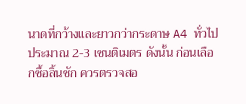นาดที่กว้างและยาวกว่ากระดาษ A4 ทั่วไปประมาณ 2-3 เซนติเมตร ดังนั้น ก่อนเลือกซื้อลิ้นชัก ควรตรวจสอ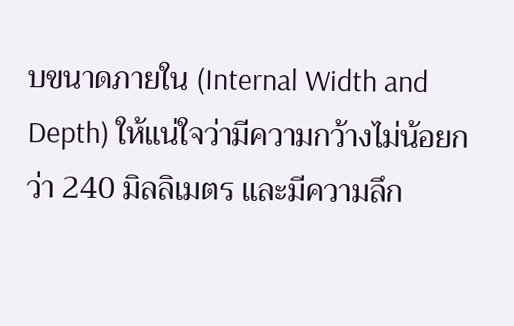บขนาดภายใน (Internal Width and Depth) ให้แน่ใจว่ามีความกว้างไม่น้อยกว่า 240 มิลลิเมตร และมีความลึก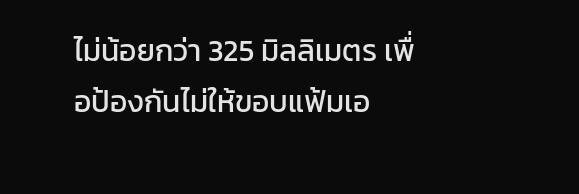ไม่น้อยกว่า 325 มิลลิเมตร เพื่อป้องกันไม่ให้ขอบแฟ้มเอ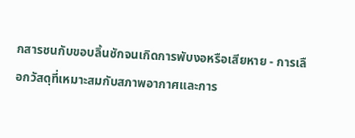กสารชนกับขอบลิ้นชักจนเกิดการพับงอหรือเสียหาย - การเลือกวัสดุที่เหมาะสมกับสภาพอากาศและการ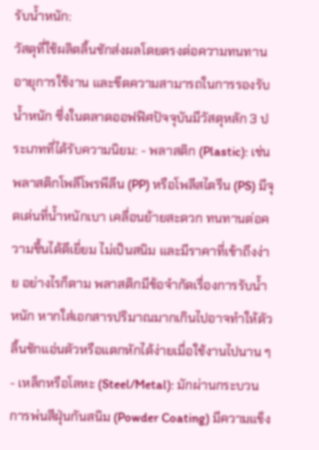รับน้ำหนัก:
วัสดุที่ใช้ผลิตลิ้นชักส่งผลโดยตรงต่อความทนทาน อายุการใช้งาน และขีดความสามารถในการรองรับน้ำหนัก ซึ่งในตลาดออฟฟิศปัจจุบันมีวัสดุหลัก 3 ประเภทที่ได้รับความนิยม: - พลาสติก (Plastic): เช่น พลาสติกโพลีโพรพีลีน (PP) หรือโพลีสไตรีน (PS) มีจุดเด่นที่น้ำหนักเบา เคลื่อนย้ายสะดวก ทนทานต่อความชื้นได้ดีเยี่ยม ไม่เป็นสนิม และมีราคาที่เข้าถึงง่าย อย่างไรก็ตาม พลาสติกมีข้อจำกัดเรื่องการรับน้ำหนัก หากใส่เอกสารปริมาณมากเกินไปอาจทำให้ตัวลิ้นชักแอ่นตัวหรือแตกหักได้ง่ายเมื่อใช้งานไปนาน ๆ
- เหล็กหรือโลหะ (Steel/Metal): มักผ่านกระบวนการพ่นสีฝุ่นกันสนิม (Powder Coating) มีความแข็ง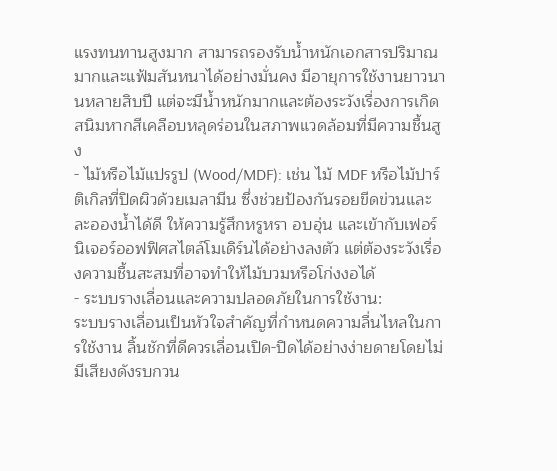แรงทนทานสูงมาก สามารถรองรับน้ำหนักเอกสารปริมาณมากและแฟ้มสันหนาได้อย่างมั่นคง มีอายุการใช้งานยาวนานหลายสิบปี แต่จะมีน้ำหนักมากและต้องระวังเรื่องการเกิดสนิมหากสีเคลือบหลุดร่อนในสภาพแวดล้อมที่มีความชื้นสูง
- ไม้หรือไม้แปรรูป (Wood/MDF): เช่น ไม้ MDF หรือไม้ปาร์ติเกิลที่ปิดผิวด้วยเมลามีน ซึ่งช่วยป้องกันรอยขีดข่วนและละอองน้ำได้ดี ให้ความรู้สึกหรูหรา อบอุ่น และเข้ากับเฟอร์นิเจอร์ออฟฟิศสไตล์โมเดิร์นได้อย่างลงตัว แต่ต้องระวังเรื่องความชื้นสะสมที่อาจทำให้ไม้บวมหรือโก่งงอได้
- ระบบรางเลื่อนและความปลอดภัยในการใช้งาน:
ระบบรางเลื่อนเป็นหัวใจสำคัญที่กำหนดความลื่นไหลในการใช้งาน ลิ้นชักที่ดีควรเลื่อนเปิด-ปิดได้อย่างง่ายดายโดยไม่มีเสียงดังรบกวน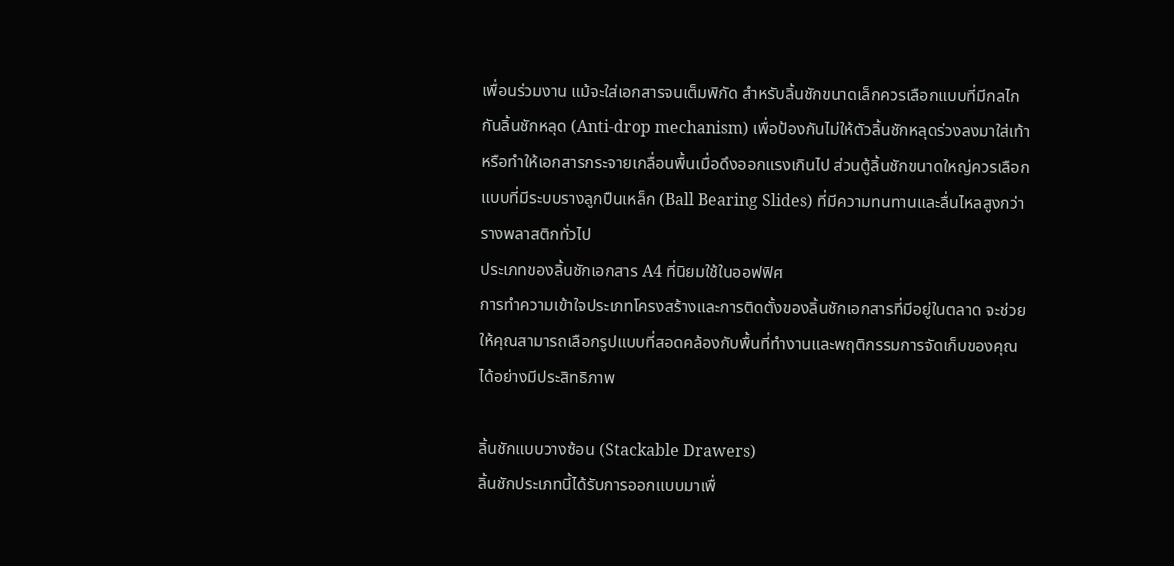เพื่อนร่วมงาน แม้จะใส่เอกสารจนเต็มพิกัด สำหรับลิ้นชักขนาดเล็กควรเลือกแบบที่มีกลไกกันลิ้นชักหลุด (Anti-drop mechanism) เพื่อป้องกันไม่ให้ตัวลิ้นชักหลุดร่วงลงมาใส่เท้าหรือทำให้เอกสารกระจายเกลื่อนพื้นเมื่อดึงออกแรงเกินไป ส่วนตู้ลิ้นชักขนาดใหญ่ควรเลือกแบบที่มีระบบรางลูกปืนเหล็ก (Ball Bearing Slides) ที่มีความทนทานและลื่นไหลสูงกว่ารางพลาสติกทั่วไป
ประเภทของลิ้นชักเอกสาร A4 ที่นิยมใช้ในออฟฟิศ
การทำความเข้าใจประเภทโครงสร้างและการติดตั้งของลิ้นชักเอกสารที่มีอยู่ในตลาด จะช่วยให้คุณสามารถเลือกรูปแบบที่สอดคล้องกับพื้นที่ทำงานและพฤติกรรมการจัดเก็บของคุณได้อย่างมีประสิทธิภาพ

ลิ้นชักแบบวางซ้อน (Stackable Drawers)
ลิ้นชักประเภทนี้ได้รับการออกแบบมาเพื่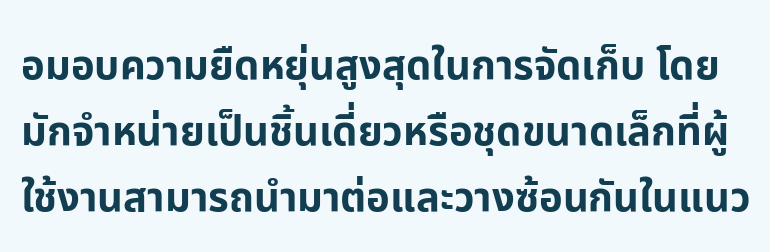อมอบความยืดหยุ่นสูงสุดในการจัดเก็บ โดยมักจำหน่ายเป็นชิ้นเดี่ยวหรือชุดขนาดเล็กที่ผู้ใช้งานสามารถนำมาต่อและวางซ้อนกันในแนว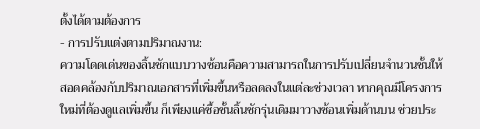ตั้งได้ตามต้องการ
- การปรับแต่งตามปริมาณงาน:
ความโดดเด่นของลิ้นชักแบบวางซ้อนคือความสามารถในการปรับเปลี่ยนจำนวนชั้นให้สอดคล้องกับปริมาณเอกสารที่เพิ่มขึ้นหรือลดลงในแต่ละช่วงเวลา หากคุณมีโครงการใหม่ที่ต้องดูแลเพิ่มขึ้น ก็เพียงแค่ซื้อชั้นลิ้นชักรุ่นเดิมมาวางซ้อนเพิ่มด้านบน ช่วยประ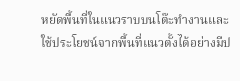หยัดพื้นที่ในแนวราบบนโต๊ะทำงานและใช้ประโยชน์จากพื้นที่แนวตั้งได้อย่างมีป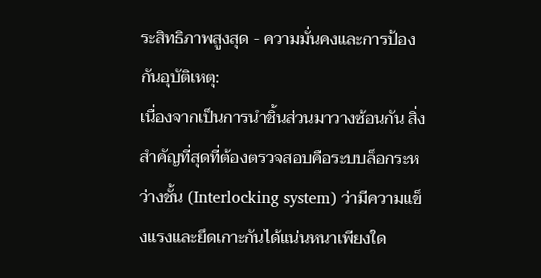ระสิทธิภาพสูงสุด - ความมั่นคงและการป้องกันอุบัติเหตุ:
เนื่องจากเป็นการนำชิ้นส่วนมาวางซ้อนกัน สิ่งสำคัญที่สุดที่ต้องตรวจสอบคือระบบล็อกระหว่างชั้น (Interlocking system) ว่ามีความแข็งแรงและยึดเกาะกันได้แน่นหนาเพียงใด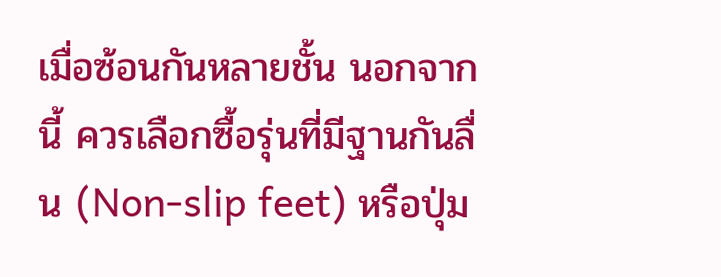เมื่อซ้อนกันหลายชั้น นอกจากนี้ ควรเลือกซื้อรุ่นที่มีฐานกันลื่น (Non-slip feet) หรือปุ่ม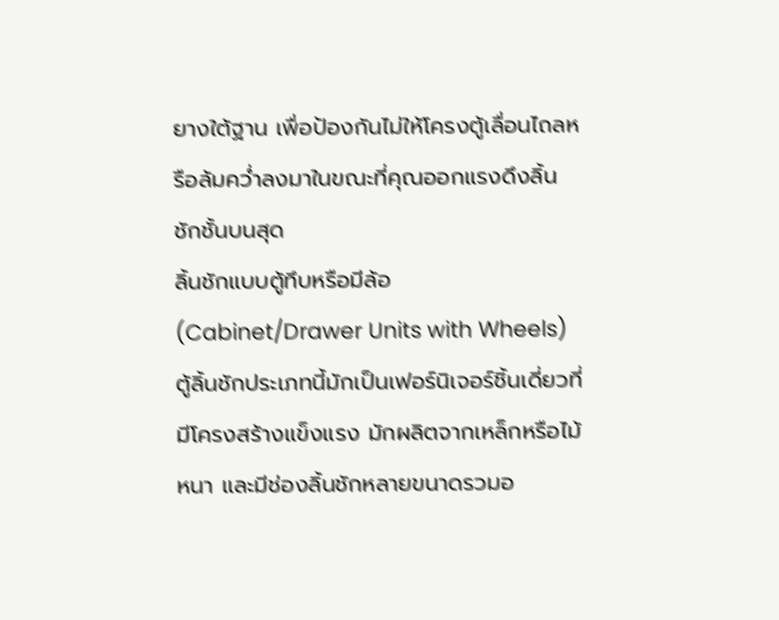ยางใต้ฐาน เพื่อป้องกันไม่ให้โครงตู้เลื่อนไถลหรือล้มคว่ำลงมาในขณะที่คุณออกแรงดึงลิ้นชักชั้นบนสุด
ลิ้นชักแบบตู้ทึบหรือมีล้อ (Cabinet/Drawer Units with Wheels)
ตู้ลิ้นชักประเภทนี้มักเป็นเฟอร์นิเจอร์ชิ้นเดี่ยวที่มีโครงสร้างแข็งแรง มักผลิตจากเหล็กหรือไม้หนา และมีช่องลิ้นชักหลายขนาดรวมอ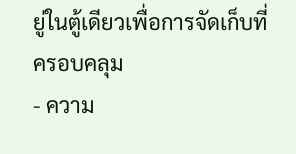ยู่ในตู้เดียวเพื่อการจัดเก็บที่ครอบคลุม
- ความ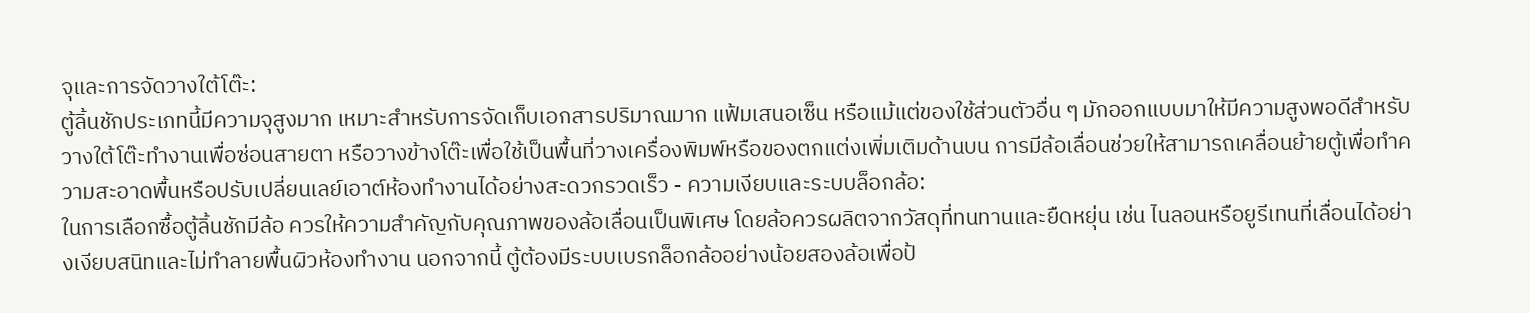จุและการจัดวางใต้โต๊ะ:
ตู้ลิ้นชักประเภทนี้มีความจุสูงมาก เหมาะสำหรับการจัดเก็บเอกสารปริมาณมาก แฟ้มเสนอเซ็น หรือแม้แต่ของใช้ส่วนตัวอื่น ๆ มักออกแบบมาให้มีความสูงพอดีสำหรับวางใต้โต๊ะทำงานเพื่อซ่อนสายตา หรือวางข้างโต๊ะเพื่อใช้เป็นพื้นที่วางเครื่องพิมพ์หรือของตกแต่งเพิ่มเติมด้านบน การมีล้อเลื่อนช่วยให้สามารถเคลื่อนย้ายตู้เพื่อทำความสะอาดพื้นหรือปรับเปลี่ยนเลย์เอาต์ห้องทำงานได้อย่างสะดวกรวดเร็ว - ความเงียบและระบบล็อกล้อ:
ในการเลือกซื้อตู้ลิ้นชักมีล้อ ควรให้ความสำคัญกับคุณภาพของล้อเลื่อนเป็นพิเศษ โดยล้อควรผลิตจากวัสดุที่ทนทานและยืดหยุ่น เช่น ไนลอนหรือยูรีเทนที่เลื่อนได้อย่างเงียบสนิทและไม่ทำลายพื้นผิวห้องทำงาน นอกจากนี้ ตู้ต้องมีระบบเบรกล็อกล้ออย่างน้อยสองล้อเพื่อป้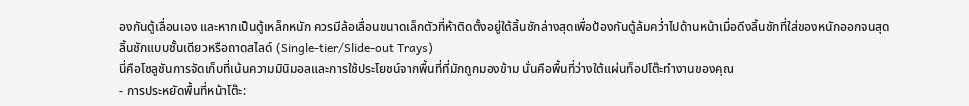องกันตู้เลื่อนเอง และหากเป็นตู้เหล็กหนัก ควรมีล้อเลื่อนขนาดเล็กตัวที่ห้าติดตั้งอยู่ใต้ลิ้นชักล่างสุดเพื่อป้องกันตู้ล้มคว่ำไปด้านหน้าเมื่อดึงลิ้นชักที่ใส่ของหนักออกจนสุด
ลิ้นชักแบบชั้นเดียวหรือถาดสไลด์ (Single-tier/Slide-out Trays)
นี่คือโซลูชันการจัดเก็บที่เน้นความมินิมอลและการใช้ประโยชน์จากพื้นที่ที่มักถูกมองข้าม นั่นคือพื้นที่ว่างใต้แผ่นท็อปโต๊ะทำงานของคุณ
- การประหยัดพื้นที่หน้าโต๊ะ: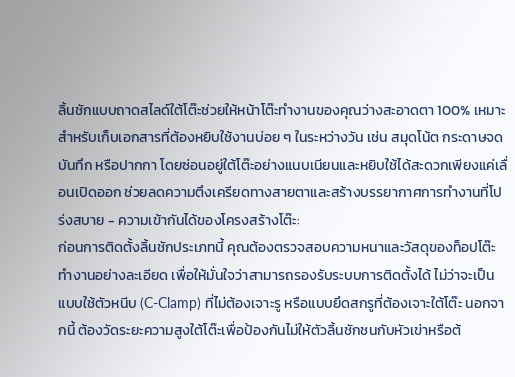ลิ้นชักแบบถาดสไลด์ใต้โต๊ะช่วยให้หน้าโต๊ะทำงานของคุณว่างสะอาดตา 100% เหมาะสำหรับเก็บเอกสารที่ต้องหยิบใช้งานบ่อย ๆ ในระหว่างวัน เช่น สมุดโน้ต กระดาษจดบันทึก หรือปากกา โดยซ่อนอยู่ใต้โต๊ะอย่างแนบเนียนและหยิบใช้ได้สะดวกเพียงแค่เลื่อนเปิดออก ช่วยลดความตึงเครียดทางสายตาและสร้างบรรยากาศการทำงานที่โปร่งสบาย - ความเข้ากันได้ของโครงสร้างโต๊ะ:
ก่อนการติดตั้งลิ้นชักประเภทนี้ คุณต้องตรวจสอบความหนาและวัสดุของท็อปโต๊ะทำงานอย่างละเอียด เพื่อให้มั่นใจว่าสามารถรองรับระบบการติดตั้งได้ ไม่ว่าจะเป็นแบบใช้ตัวหนีบ (C-Clamp) ที่ไม่ต้องเจาะรู หรือแบบยึดสกรูที่ต้องเจาะใต้โต๊ะ นอกจากนี้ ต้องวัดระยะความสูงใต้โต๊ะเพื่อป้องกันไม่ให้ตัวลิ้นชักชนกับหัวเข่าหรือต้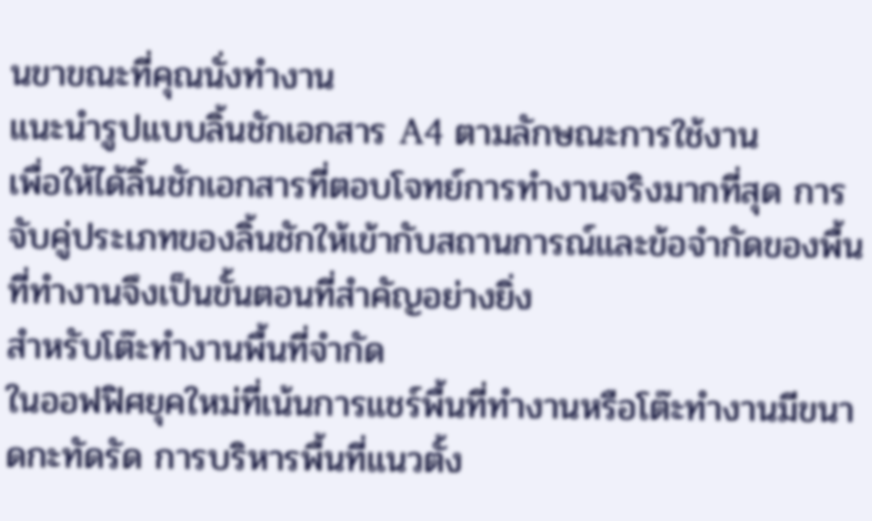นขาขณะที่คุณนั่งทำงาน
แนะนำรูปแบบลิ้นชักเอกสาร A4 ตามลักษณะการใช้งาน
เพื่อให้ได้ลิ้นชักเอกสารที่ตอบโจทย์การทำงานจริงมากที่สุด การจับคู่ประเภทของลิ้นชักให้เข้ากับสถานการณ์และข้อจำกัดของพื้นที่ทำงานจึงเป็นขั้นตอนที่สำคัญอย่างยิ่ง
สำหรับโต๊ะทำงานพื้นที่จำกัด
ในออฟฟิศยุคใหม่ที่เน้นการแชร์พื้นที่ทำงานหรือโต๊ะทำงานมีขนาดกะทัดรัด การบริหารพื้นที่แนวตั้ง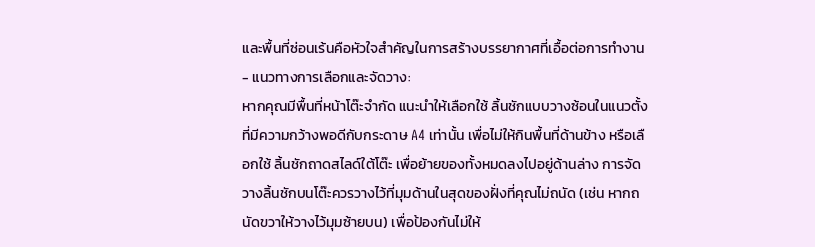และพื้นที่ซ่อนเร้นคือหัวใจสำคัญในการสร้างบรรยากาศที่เอื้อต่อการทำงาน
- แนวทางการเลือกและจัดวาง:
หากคุณมีพื้นที่หน้าโต๊ะจำกัด แนะนำให้เลือกใช้ ลิ้นชักแบบวางซ้อนในแนวตั้ง ที่มีความกว้างพอดีกับกระดาษ A4 เท่านั้น เพื่อไม่ให้กินพื้นที่ด้านข้าง หรือเลือกใช้ ลิ้นชักถาดสไลด์ใต้โต๊ะ เพื่อย้ายของทั้งหมดลงไปอยู่ด้านล่าง การจัดวางลิ้นชักบนโต๊ะควรวางไว้ที่มุมด้านในสุดของฝั่งที่คุณไม่ถนัด (เช่น หากถนัดขวาให้วางไว้มุมซ้ายบน) เพื่อป้องกันไม่ให้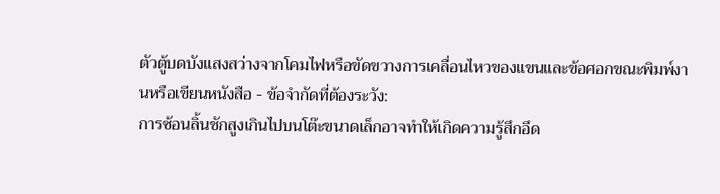ตัวตู้บดบังแสงสว่างจากโคมไฟหรือขัดขวางการเคลื่อนไหวของแขนและข้อศอกขณะพิมพ์งานหรือเขียนหนังสือ - ข้อจำกัดที่ต้องระวัง:
การซ้อนลิ้นชักสูงเกินไปบนโต๊ะขนาดเล็กอาจทำให้เกิดความรู้สึกอึด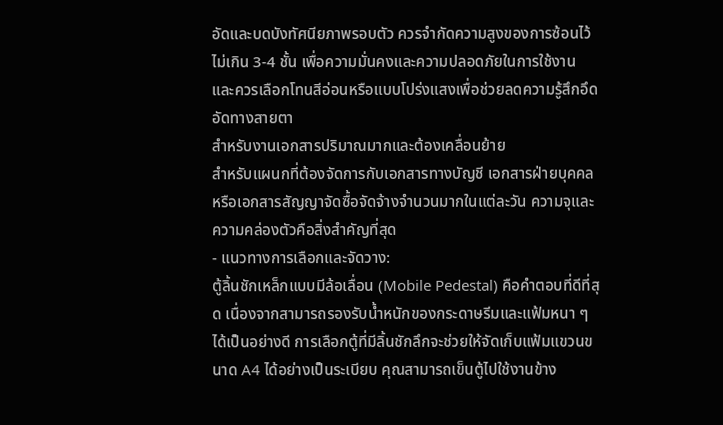อัดและบดบังทัศนียภาพรอบตัว ควรจำกัดความสูงของการซ้อนไว้ไม่เกิน 3-4 ชั้น เพื่อความมั่นคงและความปลอดภัยในการใช้งาน และควรเลือกโทนสีอ่อนหรือแบบโปร่งแสงเพื่อช่วยลดความรู้สึกอึดอัดทางสายตา
สำหรับงานเอกสารปริมาณมากและต้องเคลื่อนย้าย
สำหรับแผนกที่ต้องจัดการกับเอกสารทางบัญชี เอกสารฝ่ายบุคคล หรือเอกสารสัญญาจัดซื้อจัดจ้างจำนวนมากในแต่ละวัน ความจุและความคล่องตัวคือสิ่งสำคัญที่สุด
- แนวทางการเลือกและจัดวาง:
ตู้ลิ้นชักเหล็กแบบมีล้อเลื่อน (Mobile Pedestal) คือคำตอบที่ดีที่สุด เนื่องจากสามารถรองรับน้ำหนักของกระดาษรีมและแฟ้มหนา ๆ ได้เป็นอย่างดี การเลือกตู้ที่มีลิ้นชักลึกจะช่วยให้จัดเก็บแฟ้มแขวนขนาด A4 ได้อย่างเป็นระเบียบ คุณสามารถเข็นตู้ไปใช้งานข้าง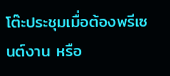โต๊ะประชุมเมื่อต้องพรีเซนต์งาน หรือ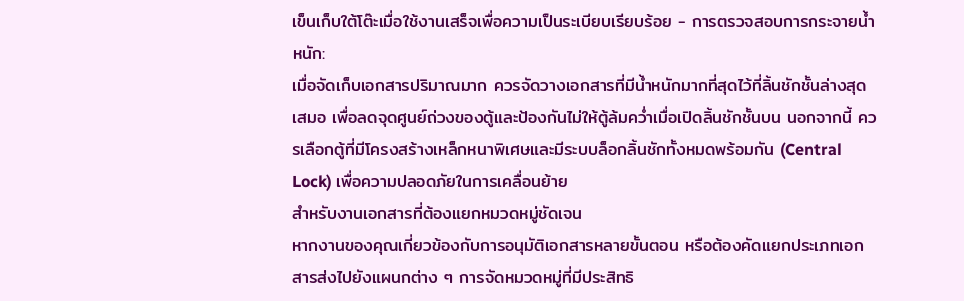เข็นเก็บใต้โต๊ะเมื่อใช้งานเสร็จเพื่อความเป็นระเบียบเรียบร้อย - การตรวจสอบการกระจายน้ำหนัก:
เมื่อจัดเก็บเอกสารปริมาณมาก ควรจัดวางเอกสารที่มีน้ำหนักมากที่สุดไว้ที่ลิ้นชักชั้นล่างสุดเสมอ เพื่อลดจุดศูนย์ถ่วงของตู้และป้องกันไม่ให้ตู้ล้มคว่ำเมื่อเปิดลิ้นชักชั้นบน นอกจากนี้ ควรเลือกตู้ที่มีโครงสร้างเหล็กหนาพิเศษและมีระบบล็อกลิ้นชักทั้งหมดพร้อมกัน (Central Lock) เพื่อความปลอดภัยในการเคลื่อนย้าย
สำหรับงานเอกสารที่ต้องแยกหมวดหมู่ชัดเจน
หากงานของคุณเกี่ยวข้องกับการอนุมัติเอกสารหลายขั้นตอน หรือต้องคัดแยกประเภทเอกสารส่งไปยังแผนกต่าง ๆ การจัดหมวดหมู่ที่มีประสิทธิ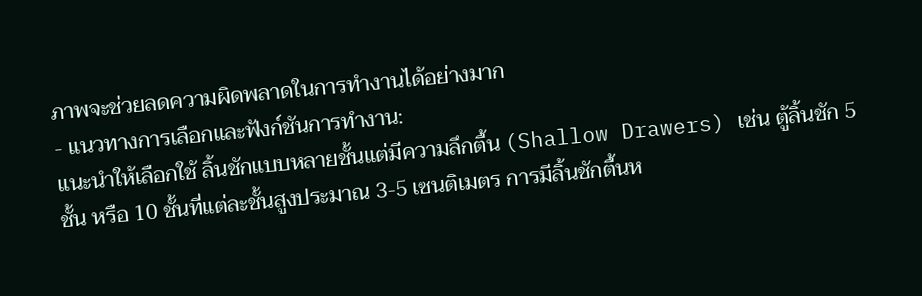ภาพจะช่วยลดความผิดพลาดในการทำงานได้อย่างมาก
- แนวทางการเลือกและฟังก์ชันการทำงาน:
แนะนำให้เลือกใช้ ลิ้นชักแบบหลายชั้นแต่มีความลึกตื้น (Shallow Drawers) เช่น ตู้ลิ้นชัก 5 ชั้น หรือ 10 ชั้นที่แต่ละชั้นสูงประมาณ 3-5 เซนติเมตร การมีลิ้นชักตื้นห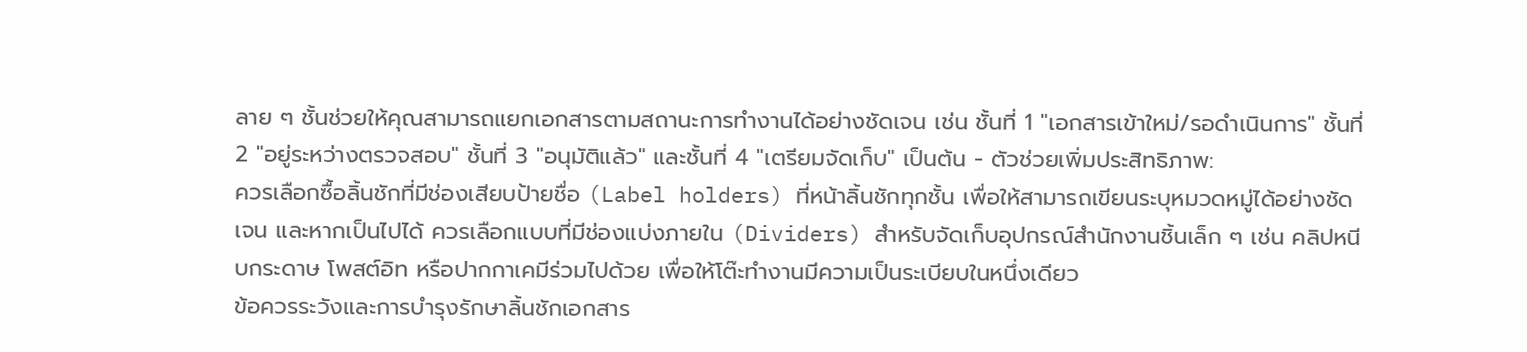ลาย ๆ ชั้นช่วยให้คุณสามารถแยกเอกสารตามสถานะการทำงานได้อย่างชัดเจน เช่น ชั้นที่ 1 "เอกสารเข้าใหม่/รอดำเนินการ" ชั้นที่ 2 "อยู่ระหว่างตรวจสอบ" ชั้นที่ 3 "อนุมัติแล้ว" และชั้นที่ 4 "เตรียมจัดเก็บ" เป็นต้น - ตัวช่วยเพิ่มประสิทธิภาพ:
ควรเลือกซื้อลิ้นชักที่มีช่องเสียบป้ายชื่อ (Label holders) ที่หน้าลิ้นชักทุกชั้น เพื่อให้สามารถเขียนระบุหมวดหมู่ได้อย่างชัดเจน และหากเป็นไปได้ ควรเลือกแบบที่มีช่องแบ่งภายใน (Dividers) สำหรับจัดเก็บอุปกรณ์สำนักงานชิ้นเล็ก ๆ เช่น คลิปหนีบกระดาษ โพสต์อิท หรือปากกาเคมีร่วมไปด้วย เพื่อให้โต๊ะทำงานมีความเป็นระเบียบในหนึ่งเดียว
ข้อควรระวังและการบำรุงรักษาลิ้นชักเอกสาร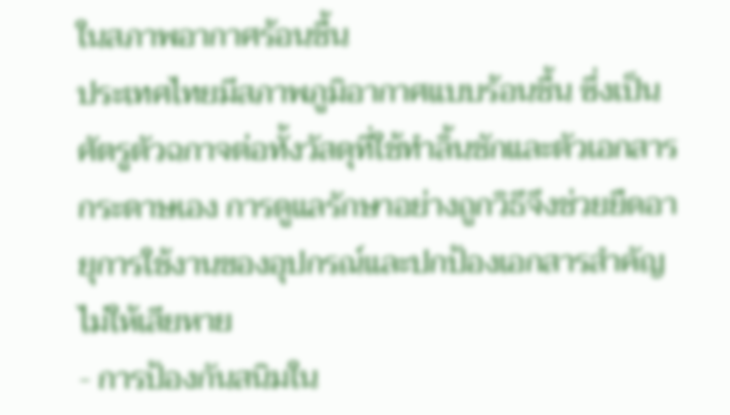ในสภาพอากาศร้อนชื้น
ประเทศไทยมีสภาพภูมิอากาศแบบร้อนชื้น ซึ่งเป็นศัตรูตัวฉกาจต่อทั้งวัสดุที่ใช้ทำลิ้นชักและตัวเอกสารกระดาษเอง การดูแลรักษาอย่างถูกวิธีจึงช่วยยืดอายุการใช้งานของอุปกรณ์และปกป้องเอกสารสำคัญไม่ให้เสียหาย
- การป้องกันสนิมใน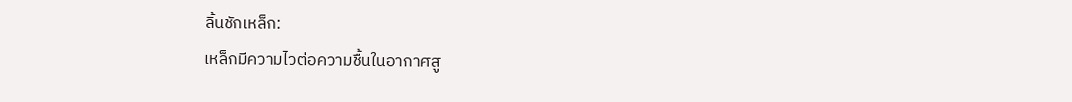ลิ้นชักเหล็ก:
เหล็กมีความไวต่อความชื้นในอากาศสู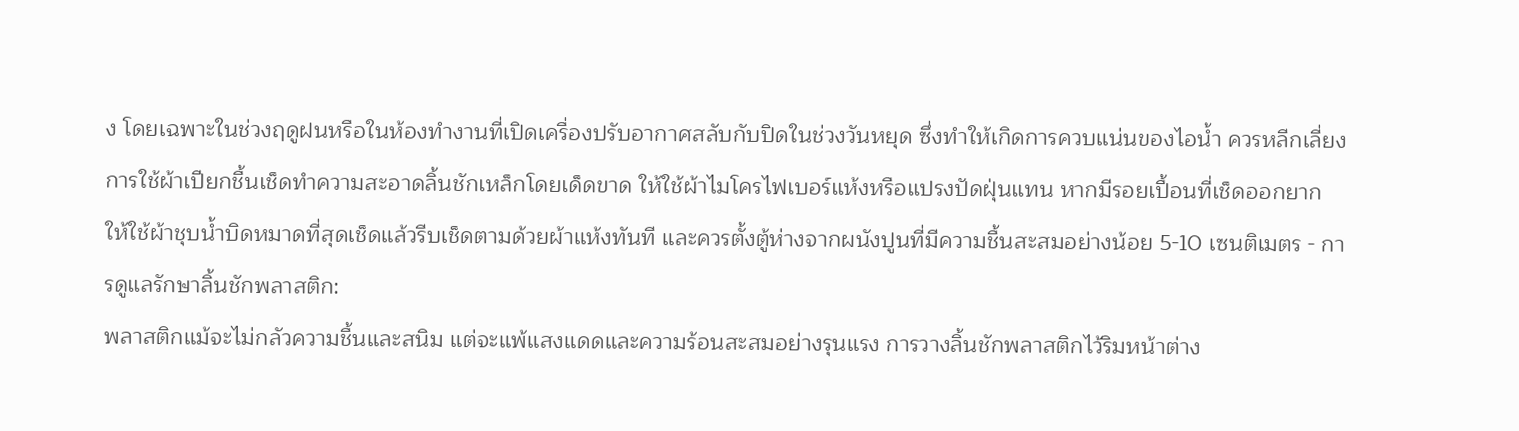ง โดยเฉพาะในช่วงฤดูฝนหรือในห้องทำงานที่เปิดเครื่องปรับอากาศสลับกับปิดในช่วงวันหยุด ซึ่งทำให้เกิดการควบแน่นของไอน้ำ ควรหลีกเลี่ยงการใช้ผ้าเปียกชื้นเช็ดทำความสะอาดลิ้นชักเหล็กโดยเด็ดขาด ให้ใช้ผ้าไมโครไฟเบอร์แห้งหรือแปรงปัดฝุ่นแทน หากมีรอยเปื้อนที่เช็ดออกยาก ให้ใช้ผ้าชุบน้ำบิดหมาดที่สุดเช็ดแล้วรีบเช็ดตามด้วยผ้าแห้งทันที และควรตั้งตู้ห่างจากผนังปูนที่มีความชื้นสะสมอย่างน้อย 5-10 เซนติเมตร - การดูแลรักษาลิ้นชักพลาสติก:
พลาสติกแม้จะไม่กลัวความชื้นและสนิม แต่จะแพ้แสงแดดและความร้อนสะสมอย่างรุนแรง การวางลิ้นชักพลาสติกไว้ริมหน้าต่าง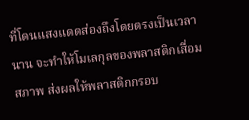ที่โดนแสงแดดส่องถึงโดยตรงเป็นเวลานาน จะทำให้โมเลกุลของพลาสติกเสื่อมสภาพ ส่งผลให้พลาสติกกรอบ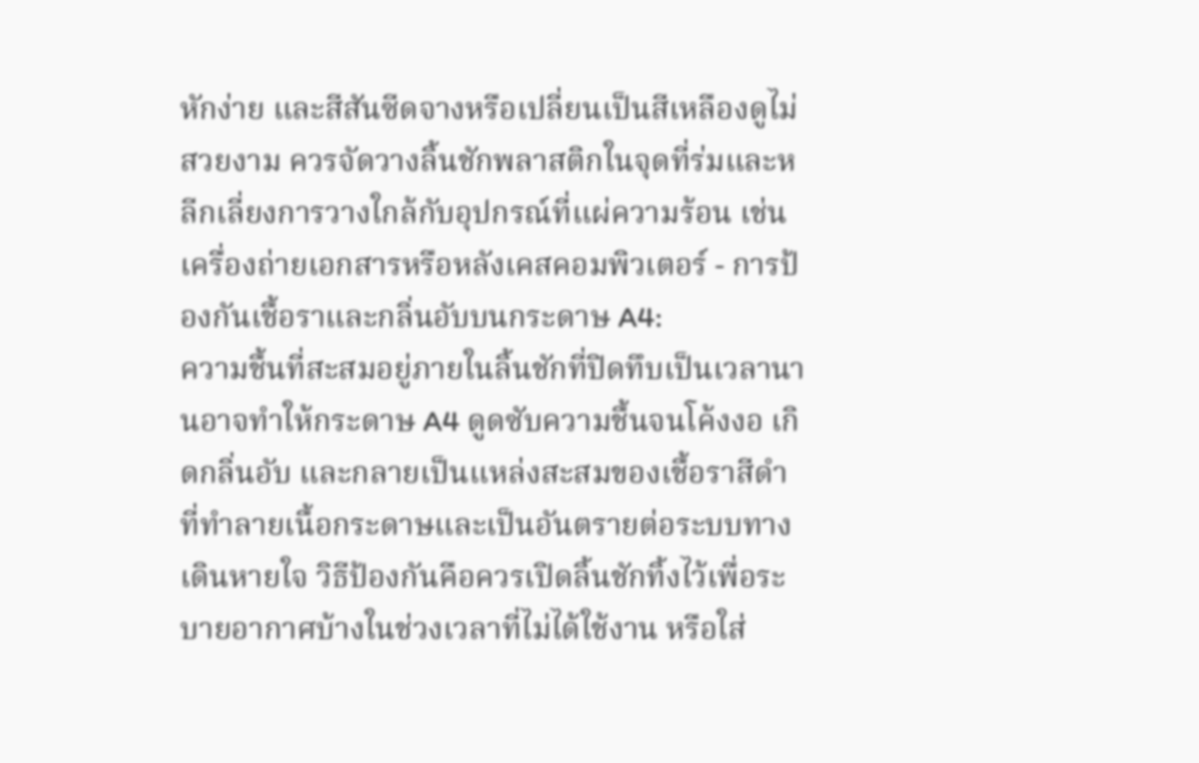หักง่าย และสีสันซีดจางหรือเปลี่ยนเป็นสีเหลืองดูไม่สวยงาม ควรจัดวางลิ้นชักพลาสติกในจุดที่ร่มและหลีกเลี่ยงการวางใกล้กับอุปกรณ์ที่แผ่ความร้อน เช่น เครื่องถ่ายเอกสารหรือหลังเคสคอมพิวเตอร์ - การป้องกันเชื้อราและกลิ่นอับบนกระดาษ A4:
ความชื้นที่สะสมอยู่ภายในลิ้นชักที่ปิดทึบเป็นเวลานานอาจทำให้กระดาษ A4 ดูดซับความชื้นจนโค้งงอ เกิดกลิ่นอับ และกลายเป็นแหล่งสะสมของเชื้อราสีดำที่ทำลายเนื้อกระดาษและเป็นอันตรายต่อระบบทางเดินหายใจ วิธีป้องกันคือควรเปิดลิ้นชักทิ้งไว้เพื่อระบายอากาศบ้างในช่วงเวลาที่ไม่ได้ใช้งาน หรือใส่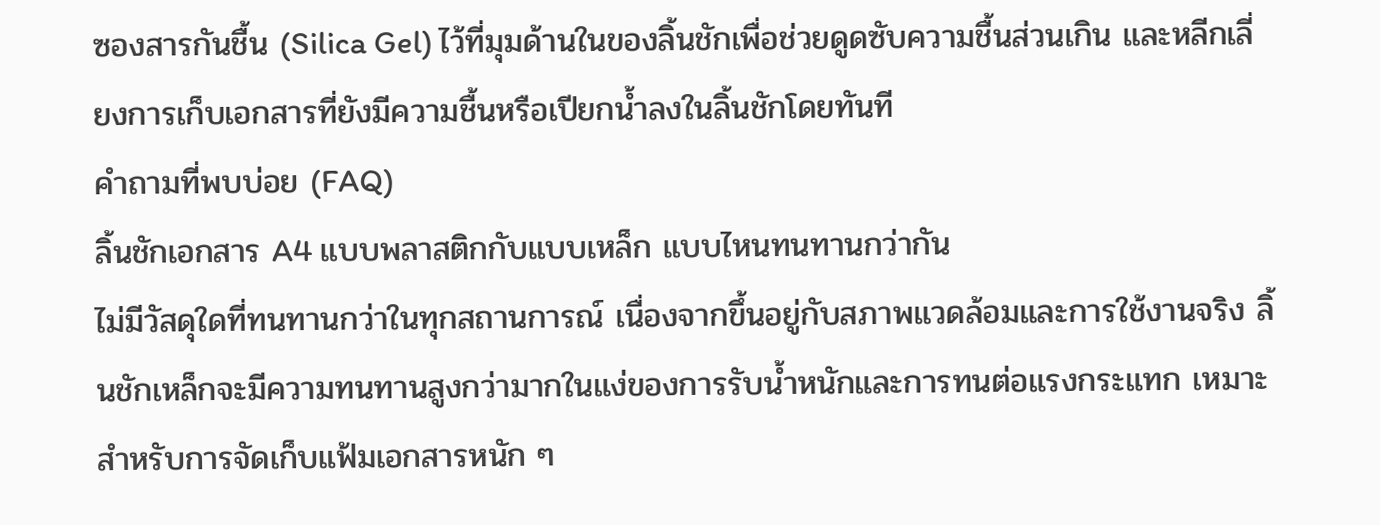ซองสารกันชื้น (Silica Gel) ไว้ที่มุมด้านในของลิ้นชักเพื่อช่วยดูดซับความชื้นส่วนเกิน และหลีกเลี่ยงการเก็บเอกสารที่ยังมีความชื้นหรือเปียกน้ำลงในลิ้นชักโดยทันที
คำถามที่พบบ่อย (FAQ)
ลิ้นชักเอกสาร A4 แบบพลาสติกกับแบบเหล็ก แบบไหนทนทานกว่ากัน
ไม่มีวัสดุใดที่ทนทานกว่าในทุกสถานการณ์ เนื่องจากขึ้นอยู่กับสภาพแวดล้อมและการใช้งานจริง ลิ้นชักเหล็กจะมีความทนทานสูงกว่ามากในแง่ของการรับน้ำหนักและการทนต่อแรงกระแทก เหมาะสำหรับการจัดเก็บแฟ้มเอกสารหนัก ๆ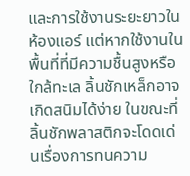และการใช้งานระยะยาวในห้องแอร์ แต่หากใช้งานในพื้นที่ที่มีความชื้นสูงหรือใกล้ทะเล ลิ้นชักเหล็กอาจเกิดสนิมได้ง่าย ในขณะที่ลิ้นชักพลาสติกจะโดดเด่นเรื่องการทนความ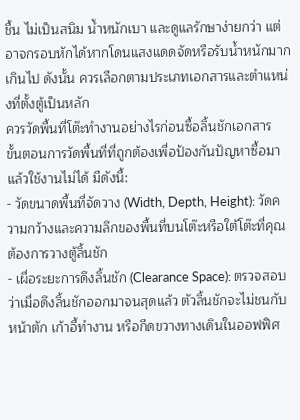ชื้น ไม่เป็นสนิม น้ำหนักเบา และดูแลรักษาง่ายกว่า แต่อาจกรอบหักได้หากโดนแสงแดดจัดหรือรับน้ำหนักมากเกินไป ดังนั้น ควรเลือกตามประเภทเอกสารและตำแหน่งที่ตั้งตู้เป็นหลัก
ควรวัดพื้นที่โต๊ะทำงานอย่างไรก่อนซื้อลิ้นชักเอกสาร
ขั้นตอนการวัดพื้นที่ที่ถูกต้องเพื่อป้องกันปัญหาซื้อมาแล้วใช้งานไม่ได้ มีดังนี้:
- วัดขนาดพื้นที่จัดวาง (Width, Depth, Height): วัดความกว้างและความลึกของพื้นที่บนโต๊ะหรือใต้โต๊ะที่คุณต้องการวางตู้ลิ้นชัก
- เผื่อระยะการดึงลิ้นชัก (Clearance Space): ตรวจสอบว่าเมื่อดึงลิ้นชักออกมาจนสุดแล้ว ตัวลิ้นชักจะไม่ชนกับหน้าตัก เก้าอี้ทำงาน หรือกีดขวางทางเดินในออฟฟิศ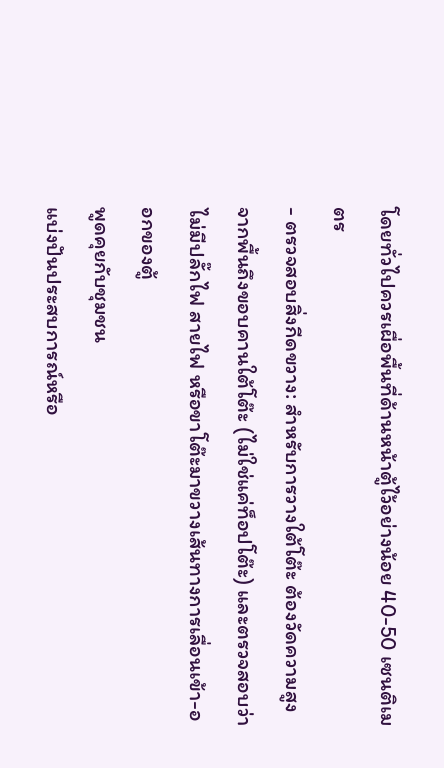โดยทั่วไปควรเผื่อพื้นที่ด้านหน้าตู้ไว้อย่างน้อย 40-50 เซนติเมตร
- ตรวจสอบสิ่งกีดขวาง: สำหรับการวางใต้โต๊ะ ต้องวัดความสูงจากพื้นถึงขอบคานใต้โต๊ะ (ไม่ใช่แค่ท็อปโต๊ะ) และตรวจสอบว่าไม่มีปลั๊กไฟ สายไฟ หรือขาโต๊ะมาขวางเส้นทางการเลื่อนเข้า-ออกของตู้
พูดคุยกับชุมชน
แบ่งปันประสบการณ์หรือ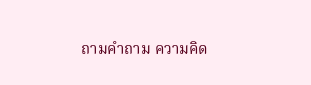ถามคำถาม ความคิด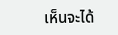เห็นจะได้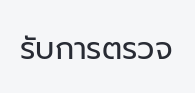รับการตรวจ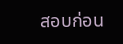สอบก่อน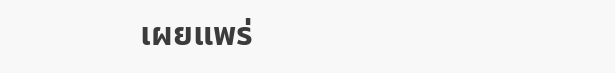เผยแพร่